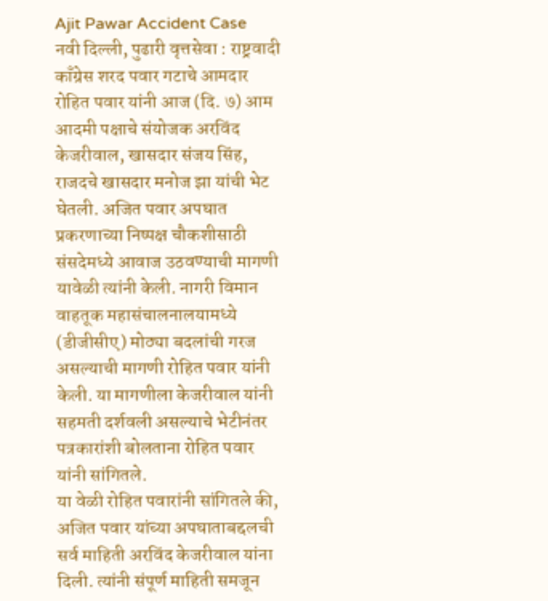Ajit Pawar Accident Case
नवी दिल्ली, पुढारी वृत्तसेवा : राष्ट्रवादी काँग्रेस शरद पवार गटाचे आमदार रोहित पवार यांनी आज (दि. ७) आम आदमी पक्षाचे संयोजक अरविंद केजरीवाल, खासदार संजय सिंह, राजदचे खासदार मनोज झा यांची भेट घेतली. अजित पवार अपघात प्रकरणाच्या निष्पक्ष चौकशीसाठी संसदेमध्ये आवाज उठवण्याची मागणी यावेळी त्यांनी केली. नागरी विमान वाहतूक महासंचालनालयामध्ये (डीजीसीए) मोठ्या बदलांची गरज असल्याची मागणी रोहित पवार यांनी केली. या मागणीला केजरीवाल यांनी सहमती दर्शवली असल्याचे भेटीनंतर पत्रकारांशी बोलताना रोहित पवार यांनी सांगितले.
या वेळी रोहित पवारांनी सांगितले की, अजित पवार यांच्या अपघाताबद्दलची सर्व माहिती अरविंद केजरीवाल यांना दिली. त्यांनी संपूर्ण माहिती समजून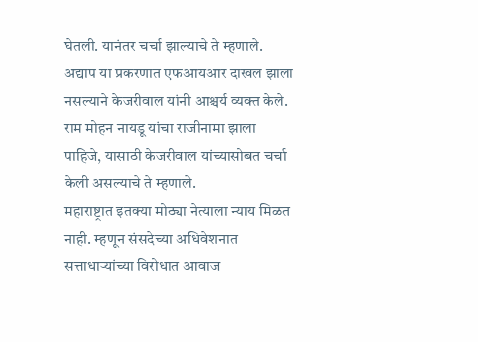घेतली. यानंतर चर्चा झाल्याचे ते म्हणाले. अद्याप या प्रकरणात एफआयआर दाखल झाला नसल्याने केजरीवाल यांनी आश्चर्य व्यक्त केले. राम मोहन नायडू यांचा राजीनामा झाला पाहिजे, यासाठी केजरीवाल यांच्यासोबत चर्चा केली असल्याचे ते म्हणाले.
महाराष्ट्रात इतक्या मोठ्या नेत्याला न्याय मिळत नाही. म्हणून संसदेच्या अधिवेशनात सत्ताधाऱ्यांच्या विरोधात आवाज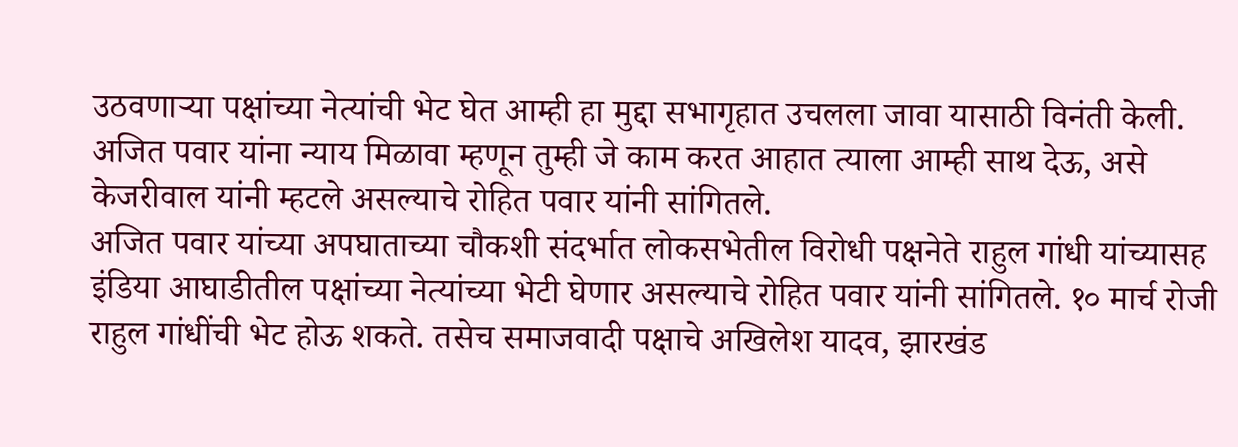उठवणाऱ्या पक्षांच्या नेत्यांची भेट घेत आम्ही हा मुद्दा सभागृहात उचलला जावा यासाठी विनंती केली. अजित पवार यांना न्याय मिळावा म्हणून तुम्ही जे काम करत आहात त्याला आम्ही साथ देऊ, असे केजरीवाल यांनी म्हटले असल्याचे रोहित पवार यांनी सांगितले.
अजित पवार यांच्या अपघाताच्या चौकशी संदर्भात लोकसभेतील विरोधी पक्षनेते राहुल गांधी यांच्यासह इंडिया आघाडीतील पक्षांच्या नेत्यांच्या भेटी घेणार असल्याचे रोहित पवार यांनी सांगितले. १० मार्च रोजी राहुल गांधींची भेट होऊ शकते. तसेच समाजवादी पक्षाचे अखिलेश यादव, झारखंड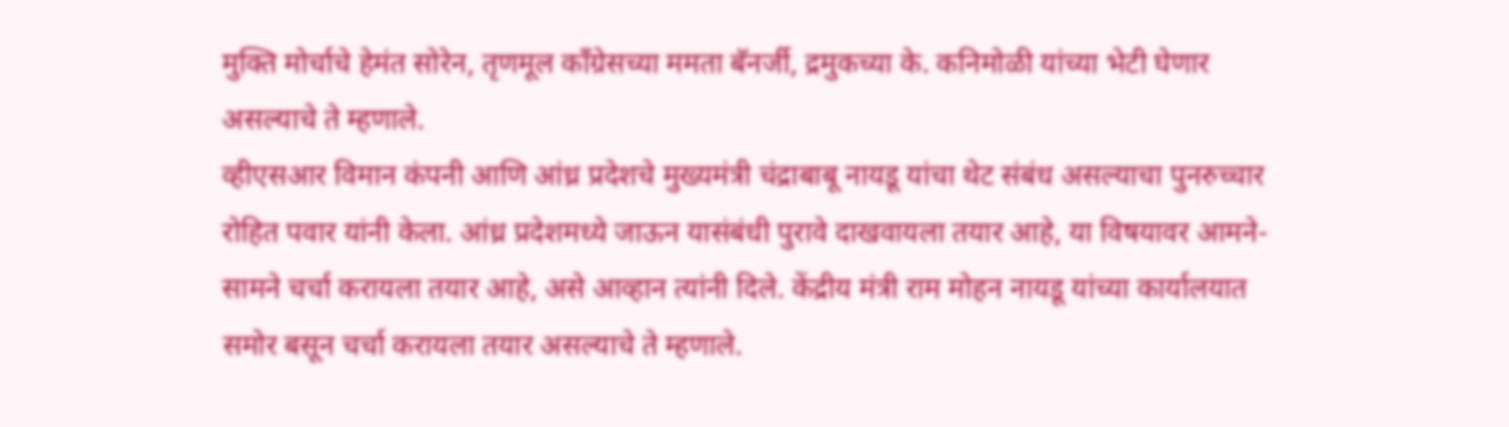मुक्ति मोर्चाचे हेमंत सोरेन, तृणमूल काँग्रेसच्या ममता बॅनर्जी, द्रमुकच्या के. कनिमोळी यांच्या भेटी घेणार असल्याचे ते म्हणाले.
व्हीएसआर विमान कंपनी आणि आंध्र प्रदेशचे मुख्यमंत्री चंद्राबाबू नायडू यांचा थेट संबंध असल्याचा पुनरुच्चार रोहित पवार यांनी केला. आंध्र प्रदेशमध्ये जाऊन यासंबंधी पुरावे दाखवायला तयार आहे, या विषयावर आमने-सामने चर्चा करायला तयार आहे, असे आव्हान त्यांनी दिले. केंद्रीय मंत्री राम मोहन नायडू यांच्या कार्यालयात समोर बसून चर्चा करायला तयार असल्याचे ते म्हणाले.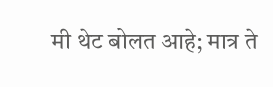मी थेट बोलत आहे; मात्र ते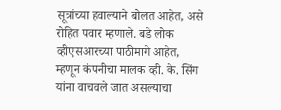सूत्रांच्या हवाल्याने बोलत आहेत, असे रोहित पवार म्हणाले. बडे लोक व्हीएसआरच्या पाठीमागे आहेत, म्हणून कंपनीचा मालक व्ही. के. सिंग यांना वाचवले जात असल्याचा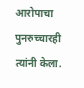आरोपाचा पुनरुच्चारही त्यांनी केला.